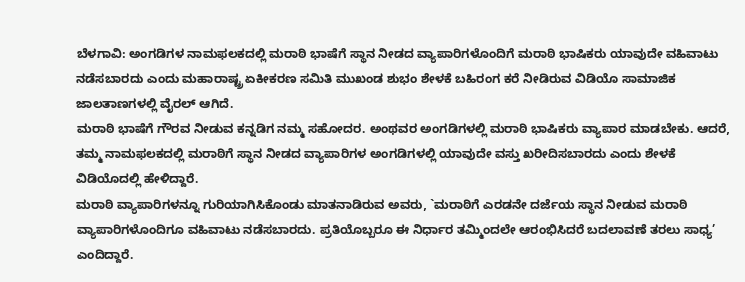ಬೆಳಗಾವಿ: ಅಂಗಡಿಗಳ ನಾಮಫಲಕದಲ್ಲಿ ಮರಾಠಿ ಭಾಷೆಗೆ ಸ್ಥಾನ ನೀಡದ ವ್ಯಾಪಾರಿಗಳೊಂದಿಗೆ ಮರಾಠಿ ಭಾಷಿಕರು ಯಾವುದೇ ವಹಿವಾಟು ನಡೆಸಬಾರದು ಎಂದು ಮಹಾರಾಷ್ಟ್ರ ಏಕೀಕರಣ ಸಮಿತಿ ಮುಖಂಡ ಶುಭಂ ಶೇಳಕೆ ಬಹಿರಂಗ ಕರೆ ನೀಡಿರುವ ವಿಡಿಯೊ ಸಾಮಾಜಿಕ ಜಾಲತಾಣಗಳಲ್ಲಿ ವೈರಲ್ ಆಗಿದೆ.
ಮರಾಠಿ ಭಾಷೆಗೆ ಗೌರವ ನೀಡುವ ಕನ್ನಡಿಗ ನಮ್ಮ ಸಹೋದರ. ಅಂಥವರ ಅಂಗಡಿಗಳಲ್ಲಿ ಮರಾಠಿ ಭಾಷಿಕರು ವ್ಯಾಪಾರ ಮಾಡಬೇಕು. ಆದರೆ, ತಮ್ಮ ನಾಮಫಲಕದಲ್ಲಿ ಮರಾಠಿಗೆ ಸ್ಥಾನ ನೀಡದ ವ್ಯಾಪಾರಿಗಳ ಅಂಗಡಿಗಳಲ್ಲಿ ಯಾವುದೇ ವಸ್ತು ಖರೀದಿಸಬಾರದು ಎಂದು ಶೇಳಕೆ ವಿಡಿಯೊದಲ್ಲಿ ಹೇಳಿದ್ದಾರೆ.
ಮರಾಠಿ ವ್ಯಾಪಾರಿಗಳನ್ನೂ ಗುರಿಯಾಗಿಸಿಕೊಂಡು ಮಾತನಾಡಿರುವ ಅವರು, `ಮರಾಠಿಗೆ ಎರಡನೇ ದರ್ಜೆಯ ಸ್ಥಾನ ನೀಡುವ ಮರಾಠಿ ವ್ಯಾಪಾರಿಗಳೊಂದಿಗೂ ವಹಿವಾಟು ನಡೆಸಬಾರದು. ಪ್ರತಿಯೊಬ್ಬರೂ ಈ ನಿರ್ಧಾರ ತಮ್ಮಿಂದಲೇ ಆರಂಭಿಸಿದರೆ ಬದಲಾವಣೆ ತರಲು ಸಾಧ್ಯ’ ಎಂದಿದ್ದಾರೆ.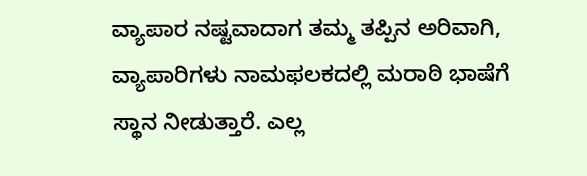ವ್ಯಾಪಾರ ನಷ್ಟವಾದಾಗ ತಮ್ಮ ತಪ್ಪಿನ ಅರಿವಾಗಿ, ವ್ಯಾಪಾರಿಗಳು ನಾಮಫಲಕದಲ್ಲಿ ಮರಾಠಿ ಭಾಷೆಗೆ ಸ್ಥಾನ ನೀಡುತ್ತಾರೆ. ಎಲ್ಲ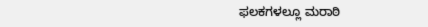ಫಲಕಗಳಲ್ಲೂ ಮರಾಠಿ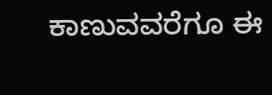ಕಾಣುವವರೆಗೂ ಈ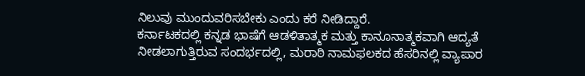ನಿಲುವು ಮುಂದುವರಿಸಬೇಕು ಎಂದು ಕರೆ ನೀಡಿದ್ದಾರೆ.
ಕರ್ನಾಟಕದಲ್ಲಿ ಕನ್ನಡ ಭಾಷೆಗೆ ಆಡಳಿತಾತ್ಮಕ ಮತ್ತು ಕಾನೂನಾತ್ಮಕವಾಗಿ ಆದ್ಯತೆ ನೀಡಲಾಗುತ್ತಿರುವ ಸಂದರ್ಭದಲ್ಲಿ, ಮರಾಠಿ ನಾಮಫಲಕದ ಹೆಸರಿನಲ್ಲಿ ವ್ಯಾಪಾರ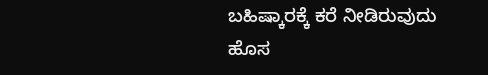ಬಹಿಷ್ಕಾರಕ್ಕೆ ಕರೆ ನೀಡಿರುವುದು ಹೊಸ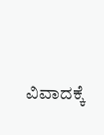ವಿವಾದಕ್ಕೆ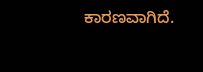ಕಾರಣವಾಗಿದೆ.